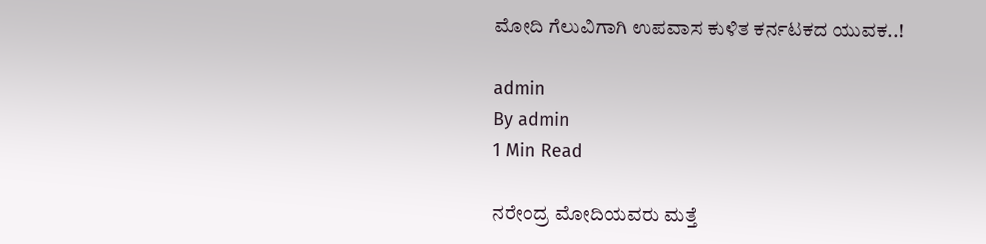ಮೋದಿ ಗೆಲುವಿಗಾಗಿ ಉಪವಾಸ ಕುಳಿತ ಕರ್ನಟಕದ ಯುವಕ..!

admin
By admin
1 Min Read

ನರೇಂದ್ರ ಮೋದಿಯವರು ಮತ್ತೆ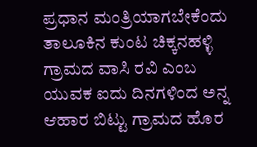ಪ್ರಧಾನ ಮಂತ್ರಿಯಾಗಬೇಕೆಂದು ತಾಲೂಕಿನ ಕುಂಟ ಚಿಕ್ಕನಹಳ್ಳಿ ಗ್ರಾಮದ ವಾಸಿ ರವಿ ಎಂಬ ಯುವಕ ಐದು ದಿನಗಳಿಂದ ಅನ್ನ ಆಹಾರ ಬಿಟ್ಟು ಗ್ರಾಮದ ಹೊರ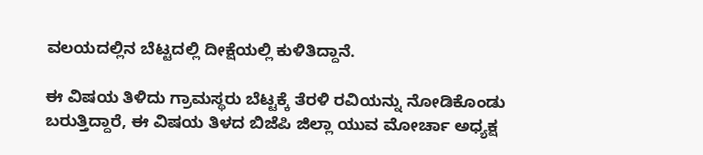ವಲಯದಲ್ಲಿನ ಬೆಟ್ಟದಲ್ಲಿ ದೀಕ್ಷೆಯಲ್ಲಿ ಕುಳಿತಿದ್ದಾನೆ.

ಈ ವಿಷಯ ತಿಳಿದು ಗ್ರಾಮಸ್ಥರು ಬೆಟ್ಟಕ್ಕೆ ತೆರಳಿ ರವಿಯನ್ನು ನೋಡಿಕೊಂಡು ಬರುತ್ತಿದ್ದಾರೆ, ಈ ವಿಷಯ ತಿಳದ ಬಿಜೆಪಿ ಜಿಲ್ಲಾ ಯುವ ಮೋರ್ಚಾ ಅಧ್ಯಕ್ಷ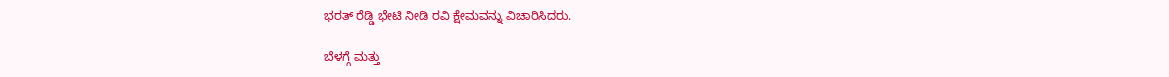ಭರತ್ ರೆಡ್ಡಿ ಭೇಟಿ ನೀಡಿ ರವಿ ಕ್ಷೇಮವನ್ನು ವಿಚಾರಿಸಿದರು.

ಬೆಳಗ್ಗೆ ಮತ್ತು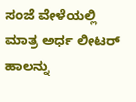ಸಂಜೆ ವೇಳೆಯಲ್ಲಿ ಮಾತ್ರ ಅರ್ಧ ಲೀಟರ್ ಹಾಲನ್ನು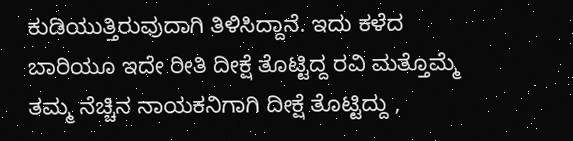ಕುಡಿಯುತ್ತಿರುವುದಾಗಿ ತಿಳಿಸಿದ್ದಾನೆ. ಇದು ಕಳೆದ ಬಾರಿಯೂ ಇದೇ ರೀತಿ ದೀಕ್ಷೆ ತೊಟ್ಟಿದ್ದ ರವಿ ಮತ್ತೊಮ್ಮೆ ತಮ್ಮ ನೆಚ್ಚಿನ ನಾಯಕನಿಗಾಗಿ ದೀಕ್ಷೆ ತೊಟ್ಟಿದ್ದು ,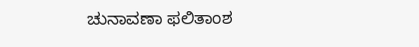ಚುನಾವಣಾ ಫಲಿತಾಂಶ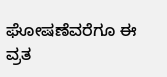ಘೋಷಣೆವರೆಗೂ ಈ ವ್ರತ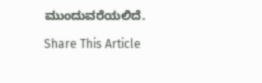ಮುಂದುವರೆಯಲಿದೆ.

Share This Article